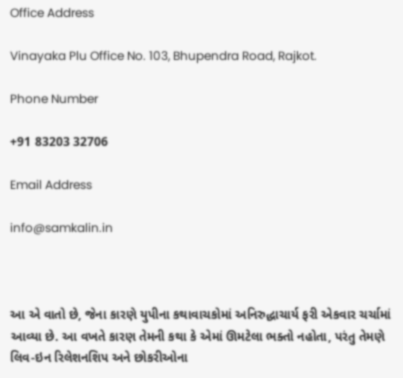Office Address

Vinayaka Plu Office No. 103, Bhupendra Road, Rajkot.

Phone Number

+91 83203 32706

Email Address

info@samkalin.in



આ એ વાતો છે, જેના કારણે યુપીના કથાવાચકોમાં અનિરુદ્ધાચાર્ય ફરી એકવાર ચર્ચામાં આવ્યા છે. આ વખતે કારણ તેમની કથા કે એમાં ઊમટેલા ભક્તો નહોતા, પરંતુ તેમણે લિવ-ઇન રિલેશનશિપ અને છોકરીઓના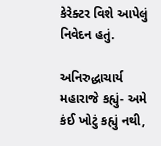કેરેક્ટર વિશે આપેલું નિવેદન હતું.

અનિરુદ્ધાચાર્ય મહારાજે કહ્યું- અમે કંઈ ખોટું કહ્યું નથી,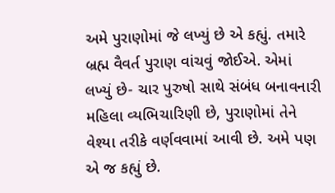અમે પુરાણોમાં જે લખ્યું છે એ કહ્યું. તમારે બ્રહ્મ વૈવર્ત પુરાણ વાંચવું જોઈએ. એમાં લખ્યું છે- ચાર પુરુષો સાથે સંબંધ બનાવનારી મહિલા વ્યભિચારિણી છે, પુરાણોમાં તેને વેશ્યા તરીકે વર્ણવવામાં આવી છે. અમે પણ એ જ કહ્યું છે.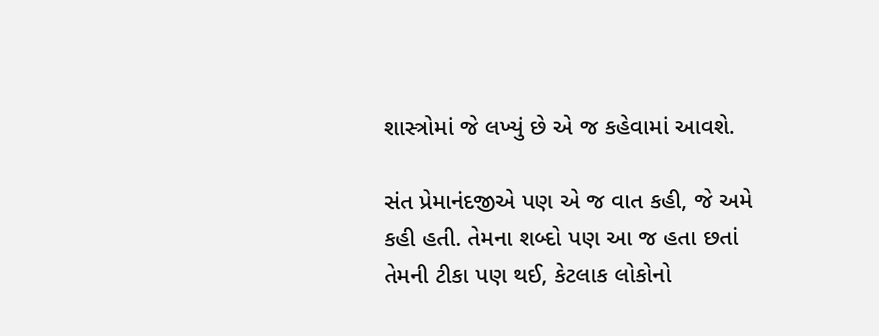શાસ્ત્રોમાં જે લખ્યું છે એ જ કહેવામાં આવશે.

સંત પ્રેમાનંદજીએ પણ એ જ વાત કહી, જે અમે કહી હતી. તેમના શબ્દો પણ આ જ હતા છતાં તેમની ટીકા પણ થઈ, કેટલાક લોકોનો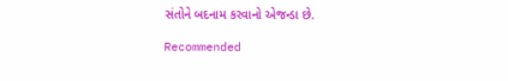સંતોને બદનામ કરવાનો એજન્ડા છે.

Recommended